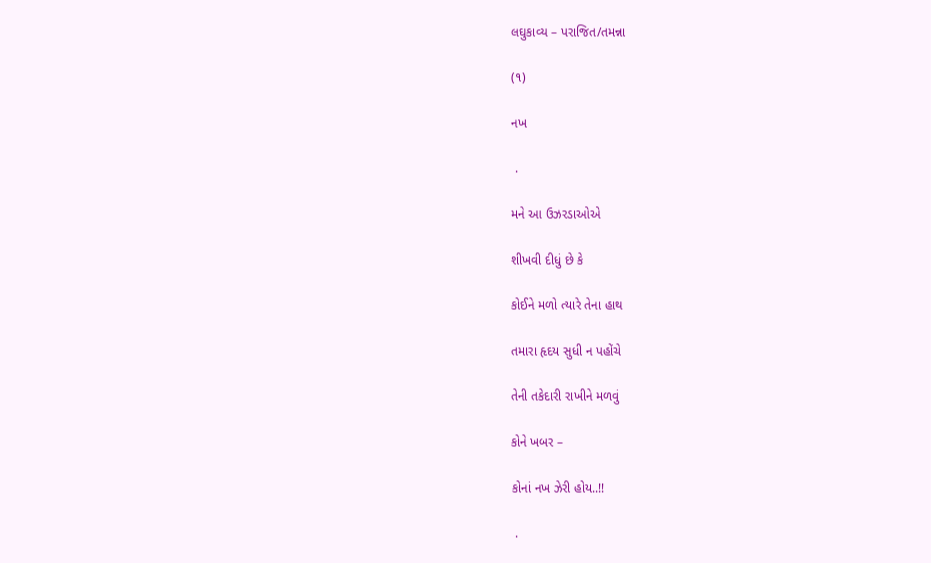લઘુકાવ્ય – પરાજિત/તમન્ના

(૧)

નખ

 .

મને આ ઉઝરડાઓએ

શીખવી દીધું છે કે

કોઈને મળો ત્યારે તેના હાથ

તમારા હૃદય સુધી ન પહોંચે

તેની તકેદારી રાખીને મળવું

કોને ખબર –

કોનાં નખ ઝેરી હોય..!!

 .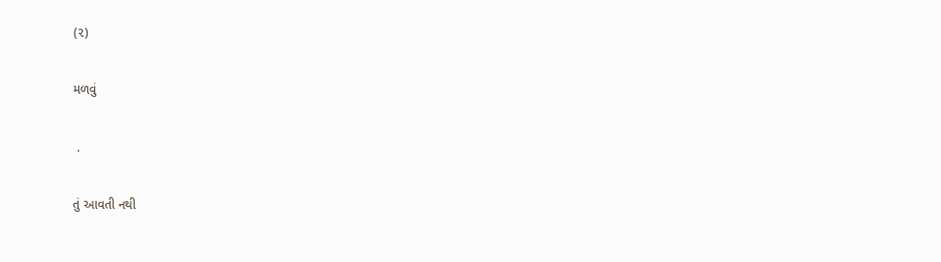(૨)

મળવું

 .

તું આવતી નથી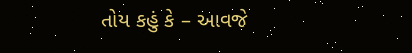તોય કહું કે – આવજે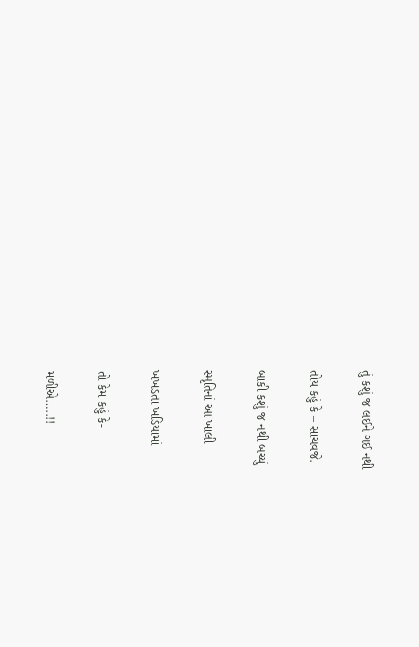તું કશું જ લઈને ગઈ નથી

તોય કહું કે – સાચવજે.

બાકી કશું જ નથી બચ્યું

સ્મૃતિનાં આ ખાલી

ખખડતા ખડિયામાં

તો કેમ કહું કે-

મળીએ…..!!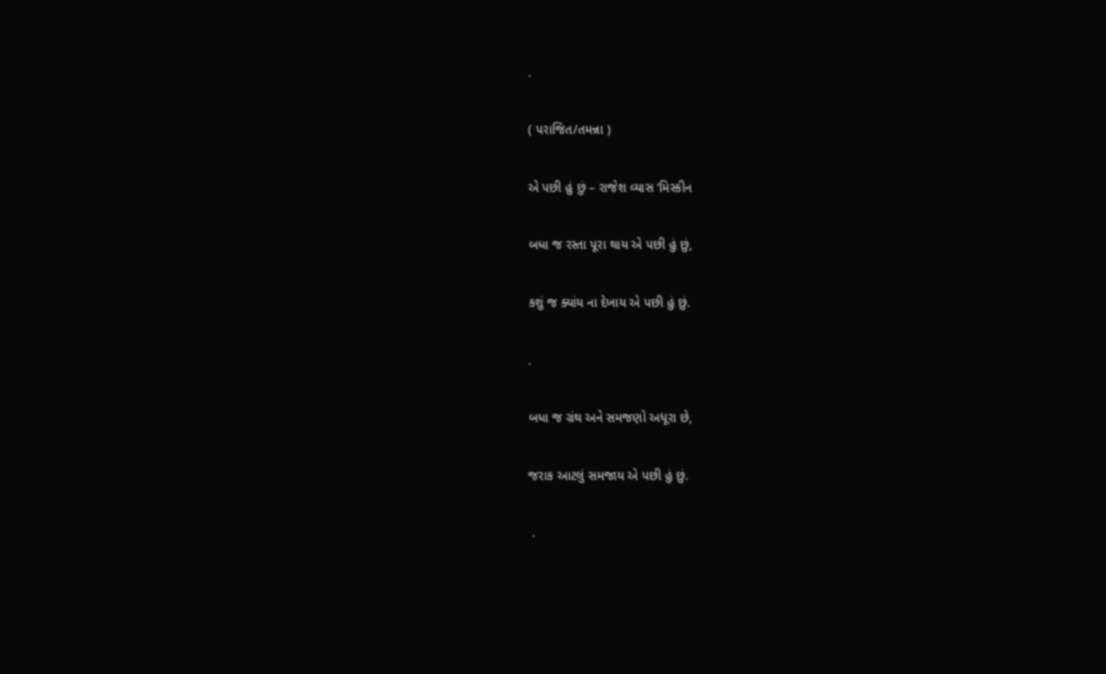.

( પરાજિત/તમન્ના )

એ પછી હું છું – રાજેશ વ્યાસ ‘મિસ્કીન

બધા જ રસ્તા પૂરા થાય એ પછી હું છું,

કશું જ ક્યાંય ના દેખાય એ પછી હું છું.

.

બધા જ ગ્રંથ અને સમજણો અધૂરા છે,

જરાક આટલું સમજાય એ પછી હું છું.

 .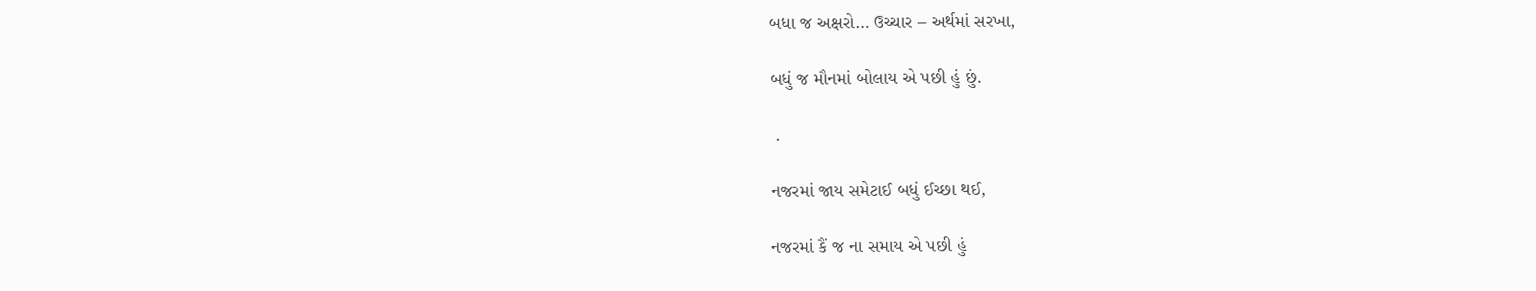બધા જ અક્ષરો… ઉચ્ચાર – અર્થમાં સરખા,

બધું જ મૌનમાં બોલાય એ પછી હું છું.

 .

નજરમાં જાય સમેટાઈ બધું ઈચ્છા થઈ,

નજરમાં કૈં જ ના સમાય એ પછી હું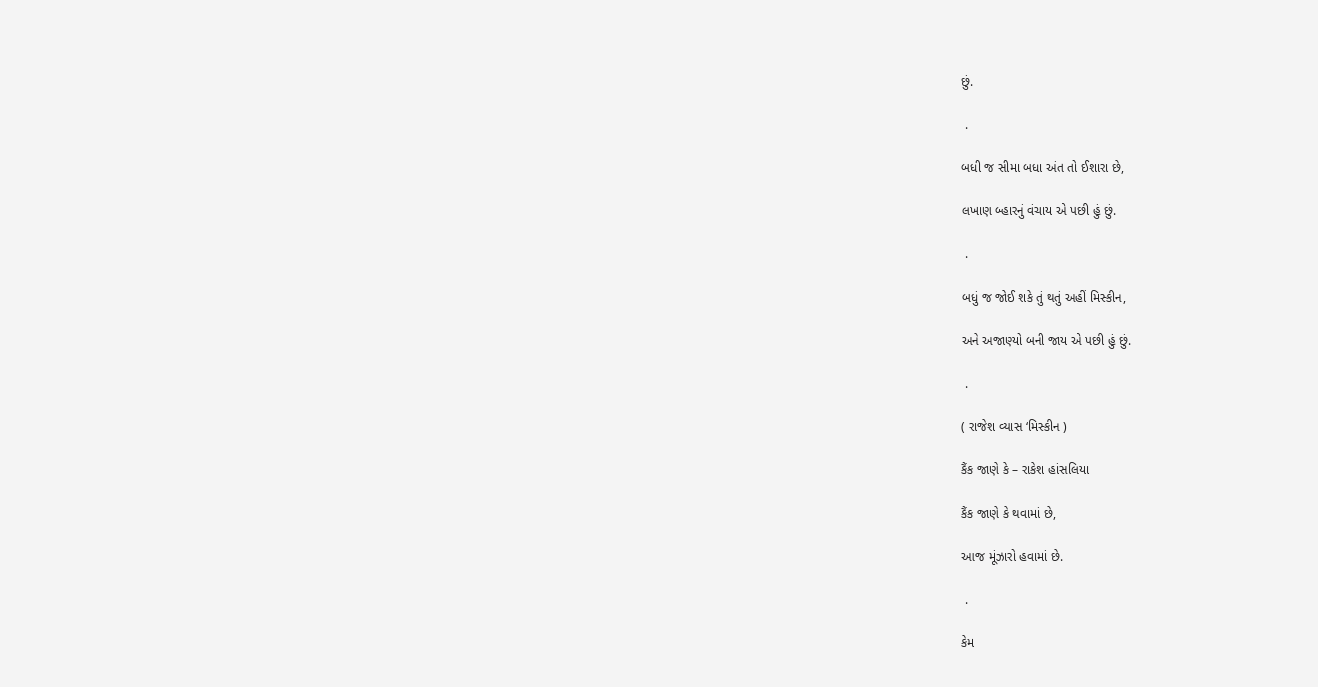છું.

 .

બધી જ સીમા બધા અંત તો ઈશારા છે,

લખાણ બ્હારનું વંચાય એ પછી હું છું.

 .

બધું જ જોઈ શકે તું થતું અહીં મિસ્કીન,

અને અજાણ્યો બની જાય એ પછી હું છું.

 .

( રાજેશ વ્યાસ ‘મિસ્કીન )

કૈંક જાણે કે – રાકેશ હાંસલિયા

કૈંક જાણે કે થવામાં છે,

આજ મૂંઝારો હવામાં છે.

 .

કેમ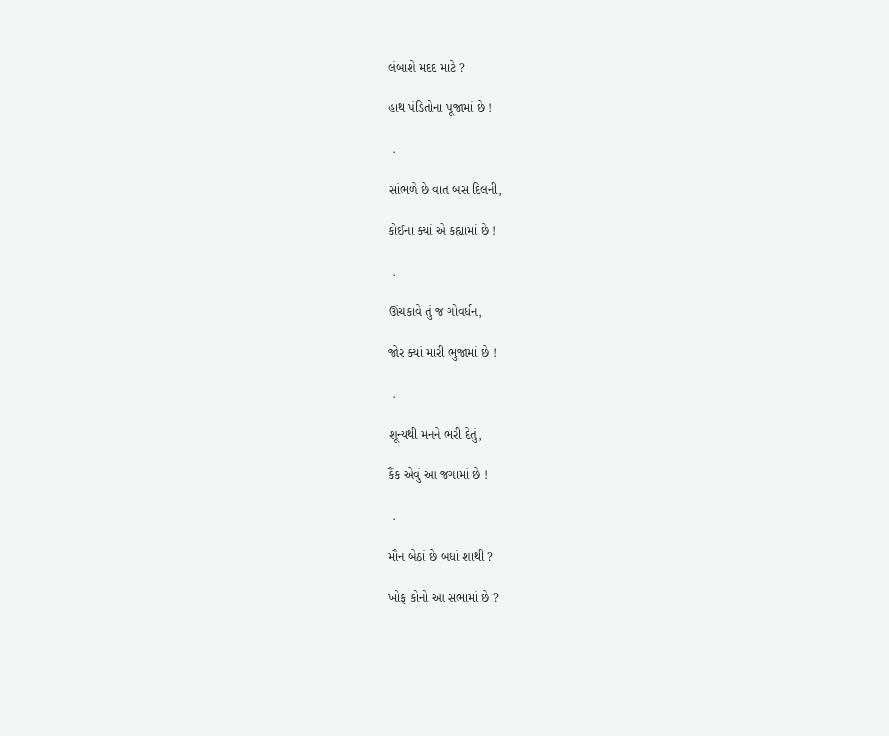લંબાશે મદદ માટે ?

હાથ પંડિતોના પૂજામાં છે !

 .

સાંભળે છે વાત બસ દિલની,

કોઈના ક્યાં એ કહ્યામાં છે !

 .

ઊંચકાવે તું જ ગોવર્ધન,

જોર ક્યાં મારી ભુજામાં છે !

 .

શૂન્યથી મનને ભરી દેતું,

કૈંક એવું આ જગામાં છે !

 .

મૌન બેઠાં છે બધાં શાથી ?

ખોફ કોનો આ સભામાં છે ?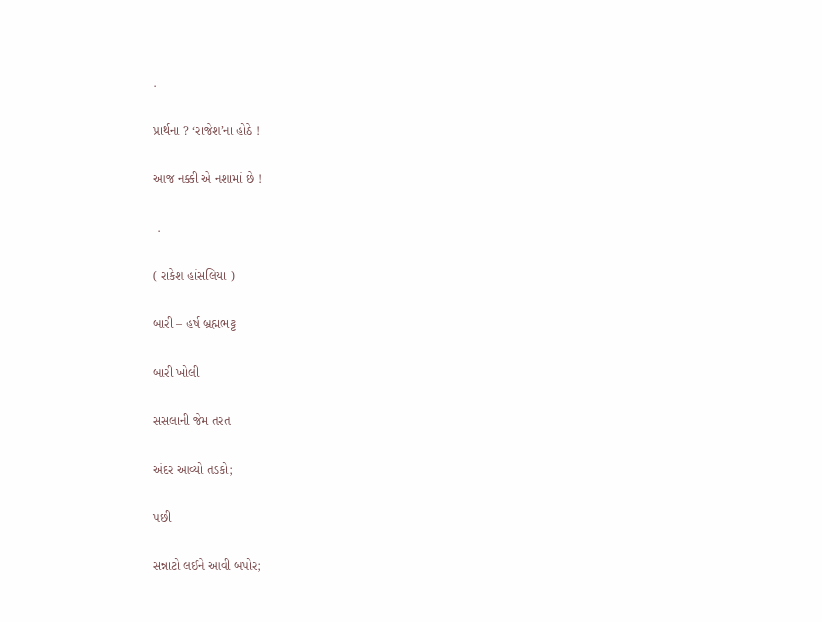.

પ્રાર્થના ? ‘રાજેશ’ના હોઠે !

આજ નક્કી એ નશામાં છે !

 .

( રાકેશ હાંસલિયા )

બારી – હર્ષ બ્રહ્મભટ્ટ

બારી ખોલી

સસલાની જેમ તરત

અંદર આવ્યો તડકો;

પછી

સન્નાટો લઈને આવી બપોર;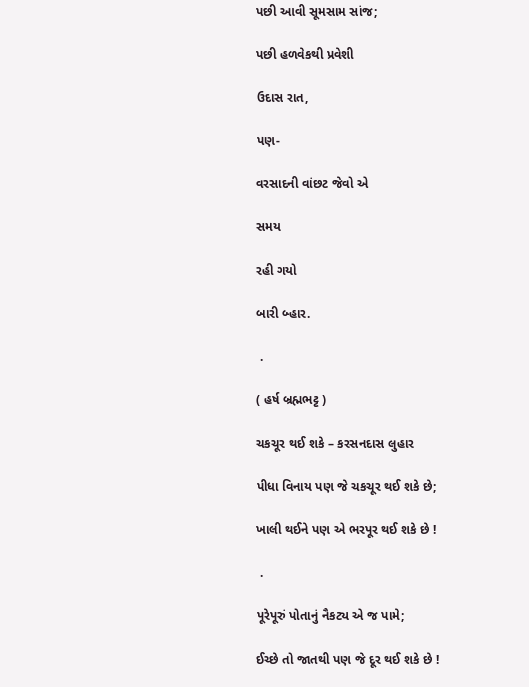પછી આવી સૂમસામ સાંજ;

પછી હળવેકથી પ્રવેશી

ઉદાસ રાત,

પણ-

વરસાદની વાંછટ જેવો એ

સમય

રહી ગયો

બારી બ્હાર.

 .

( હર્ષ બ્રહ્મભટ્ટ )

ચકચૂર થઈ શકે – કરસનદાસ લુહાર

પીધા વિનાય પણ જે ચકચૂર થઈ શકે છે;

ખાલી થઈને પણ એ ભરપૂર થઈ શકે છે !

 .

પૂરેપૂરું પોતાનું નૈકટ્ય એ જ પામે;

ઈચ્છે તો જાતથી પણ જે દૂર થઈ શકે છે !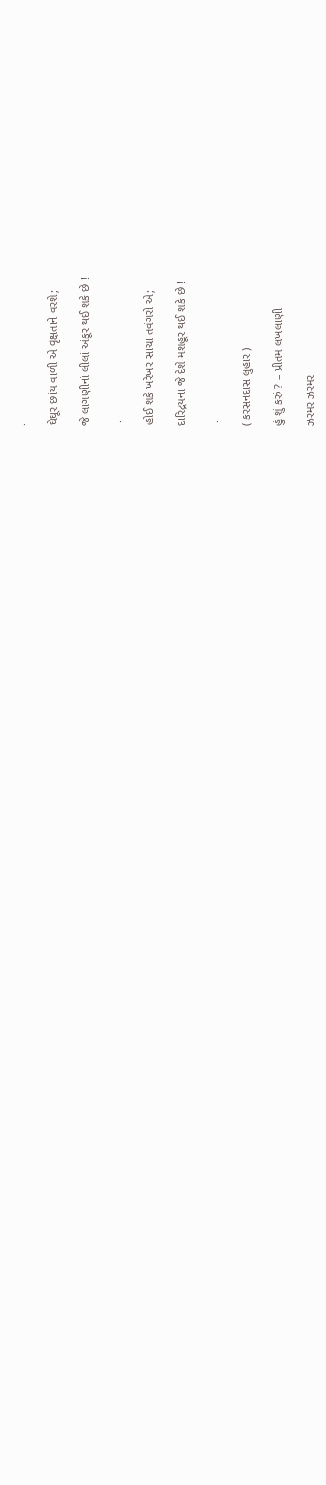.

ઘેઘૂર છાંય વાળી એ વૃક્ષતાને વરશે;

જે લાગણીનાં લીલાં અંકૂર થઈ શકે છે !

 .

હોઈ શકે ખરેખર સાચા તવંગરો એ;

દારિદ્રયના જે દેશે મશહૂર થઈ શકે છે !

 .

( કરસનદાસ લુહાર )

હું શું કરું ? – પ્રીતમ લખલાણી

ઝરમર ઝરમર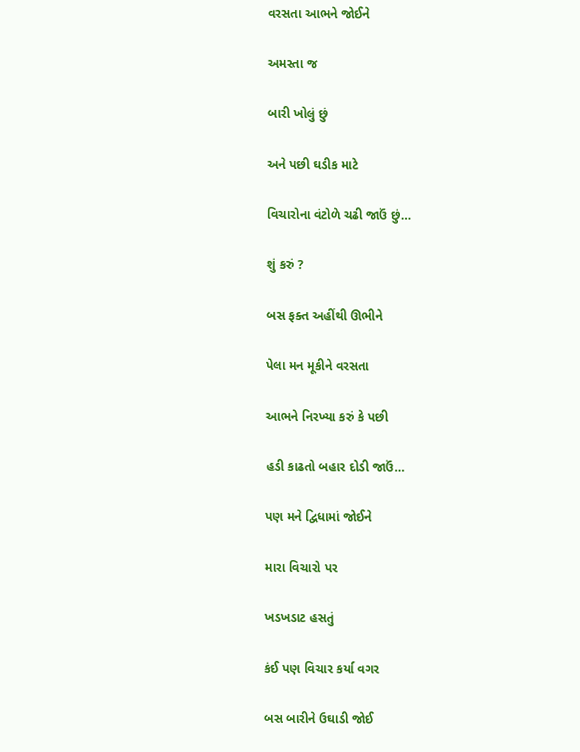વરસતા આભને જોઈને

અમસ્તા જ

બારી ખોલું છું

અને પછી ઘડીક માટે

વિચારોના વંટોળે ચઢી જાઉં છું…

શું કરું ?

બસ ફક્ત અહીંથી ઊભીને

પેલા મન મૂકીને વરસતા

આભને નિરખ્યા કરું કે પછી

હડી કાઢતો બહાર દોડી જાઉં…

પણ મને દ્વિધામાં જોઈને

મારા વિચારો પર

ખડખડાટ હસતું

કંઈ પણ વિચાર કર્યા વગર

બસ બારીને ઉઘાડી જોઈ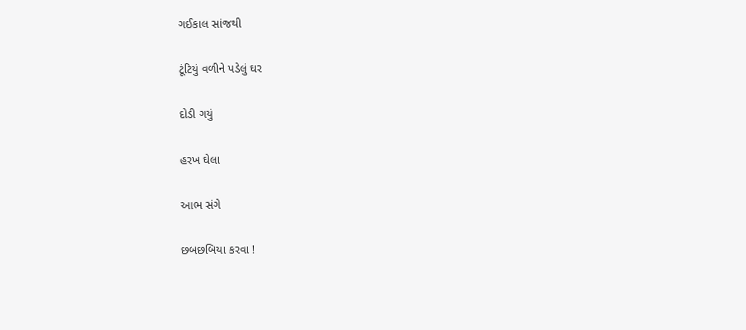ગઈકાલ સાંજથી

ટૂંટિયું વળીને પડેલું ઘર

દોડી ગયું

હરખ ઘેલા

આભ સંગે

છબછબિયા કરવા !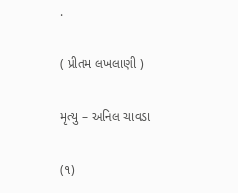.

( પ્રીતમ લખલાણી )

મૃત્યુ – અનિલ ચાવડા

(૧)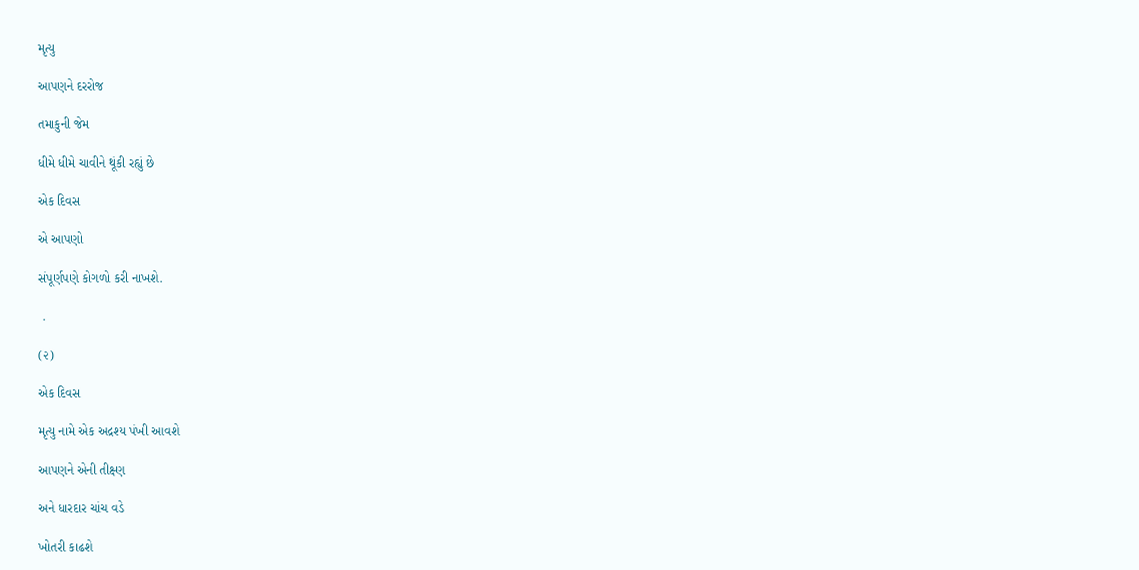મૃત્યુ

આપણને દરરોજ

તમાકુની જેમ

ધીમે ધીમે ચાવીને થૂંકી રહ્યું છે

એક દિવસ

એ આપણો

સંપૂર્ણપણે કોગળો કરી નાખશે.

 .

(૨)

એક દિવસ

મૃત્યુ નામે એક અદ્રશ્ય પંખી આવશે

આપણને એની તીક્ષ્ણ

અને ધારદાર ચાંચ વડે

ખોતરી કાઢશે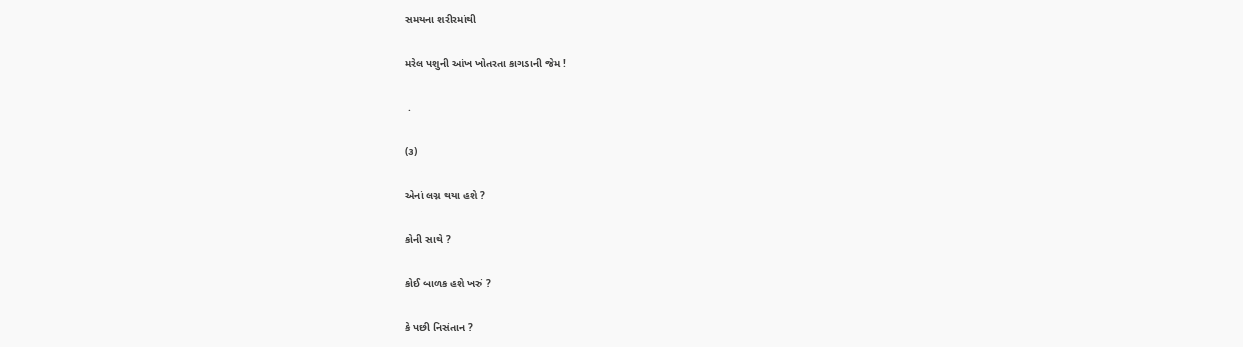સમયના શરીરમાંથી

મરેલ પશુની આંખ ખોતરતા કાગડાની જેમ !

 .

(૩)

એનાં લગ્ન થયા હશે ?

કોની સાથે ?

કોઈ બાળક હશે ખરું ?

કે પછી નિસંતાન ?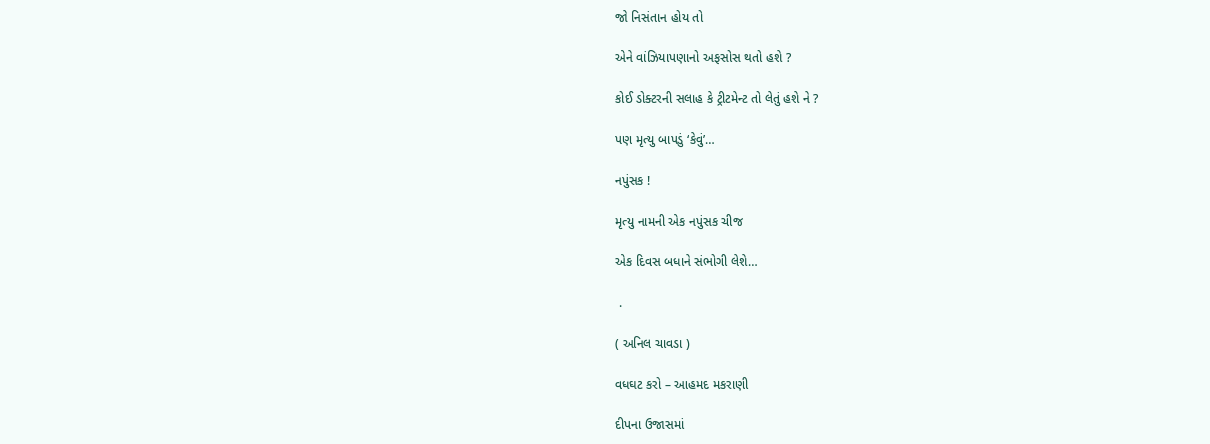જો નિસંતાન હોય તો

એને વાંઝિયાપણાનો અફસોસ થતો હશે ?

કોઈ ડોક્ટરની સલાહ કે ટ્રીટમેન્ટ તો લેતું હશે ને ?

પણ મૃત્યુ બાપડું ‘કેવું’…

નપુંસક !

મૃત્યુ નામની એક નપુંસક ચીજ

એક દિવસ બધાને સંભોગી લેશે…

 .

( અનિલ ચાવડા )

વધઘટ કરો – આહમદ મકરાણી

દીપના ઉજાસમાં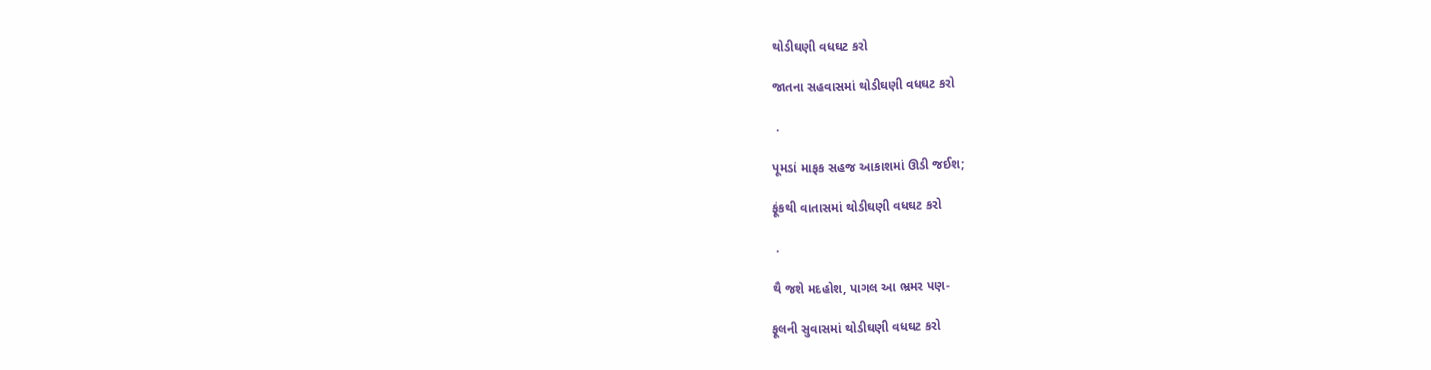થોડીઘણી વધઘટ કરો

જાતના સહવાસમાં થોડીઘણી વધઘટ કરો

 .

પૂમડાં માફક સહજ આકાશમાં ઊડી જઈશ;

ફૂંકથી વાતાસમાં થોડીઘણી વધઘટ કરો

 .

થૈ જશે મદહોશ, પાગલ આ ભ્રમર પણ-

ફૂલની સુવાસમાં થોડીઘણી વધઘટ કરો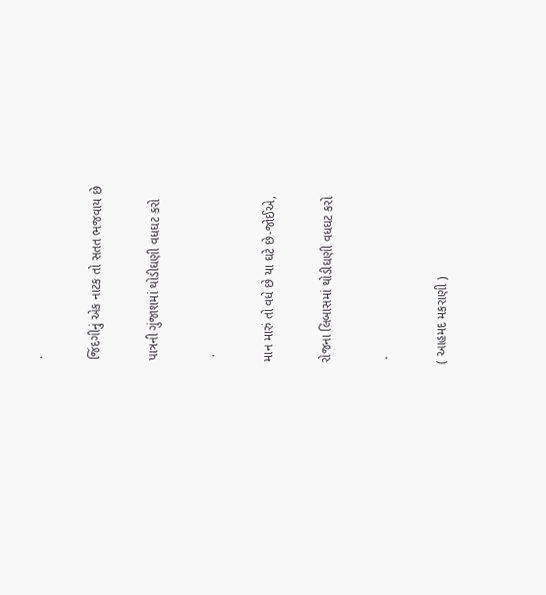.

જિંદગીનું એક નાટક તો સતત ભજવાય છે

પાત્રની ગુંજાશમાં થોડીઘણી વધઘટ કરો

 .

માન મારું તો વધે છે યા ઘટે છે-જોઈએ,

રોજના લિબાસમાં થોડીઘણી વધઘટ કરો

 .

( આહમદ મકરાણી )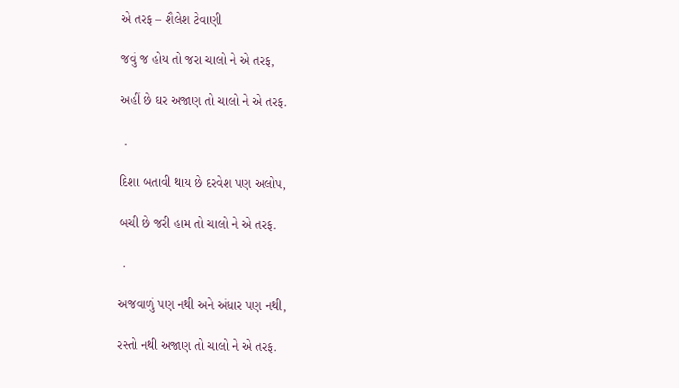એ તરફ – શૈલેશ ટેવાણી

જવું જ હોય તો જરા ચાલો ને એ તરફ,

અહીં છે ઘર અજાણ તો ચાલો ને એ તરફ.

 .

દિશા બતાવી થાય છે દરવેશ પણ અલોપ,

બચી છે જરી હામ તો ચાલો ને એ તરફ.

 .

અજવાળું પણ નથી અને અંધાર પણ નથી,

રસ્તો નથી અજાણ તો ચાલો ને એ તરફ.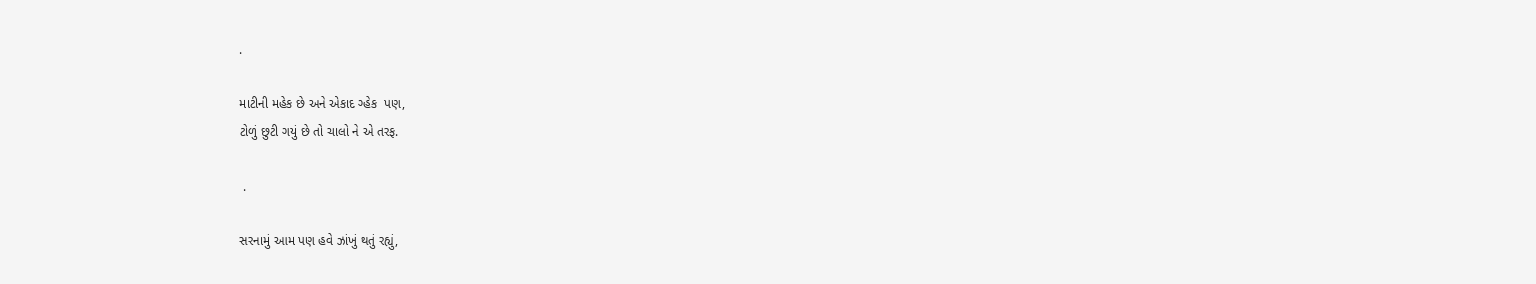.

માટીની મહેક છે અને એકાદ ગ્હેક  પણ,
ટોળું છુટી ગયું છે તો ચાલો ને એ તરફ.

 .

સરનામું આમ પણ હવે ઝાંખું થતું રહ્યું,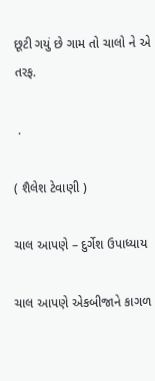છૂટી ગયું છે ગામ તો ચાલો ને એ તરફ.

 .

( શૈલેશ ટેવાણી )

ચાલ આપણે – દુર્ગેશ ઉપાધ્યાય

ચાલ આપણે એકબીજાને કાગળ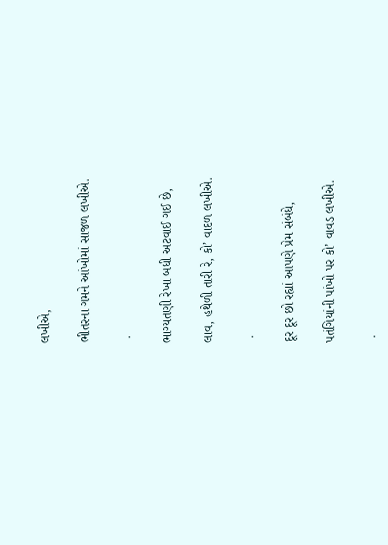લખીએ,

ભીતરના ગમને આંખોમાં સાજળ લખીએ.

 .

ભાગ્યતણી રેખા બધી અટવાઈ ગઈ છે,

લાવ, હથેળી તારી રે, કો’ વાદળ લખીએ.

 .

દૂર દૂર છો રહ્યાં આપણે પ્રેમ સંબંધે,

પતંગિયાંની પાંખો પર કો’ વાવડ લખીએ.

 .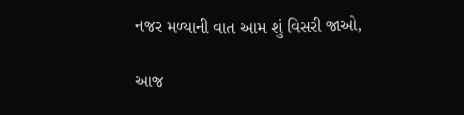નજર મળ્યાની વાત આમ શું વિસરી જાઓ,

આજ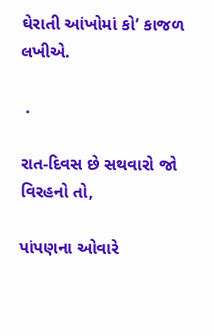ઘેરાતી આંખોમાં કો’ કાજળ લખીએ.

 .

રાત-દિવસ છે સથવારો જો વિરહનો તો,

પાંપણના ઓવારે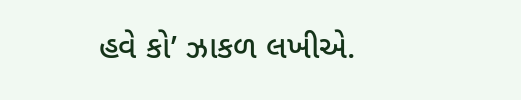હવે કો’ ઝાકળ લખીએ.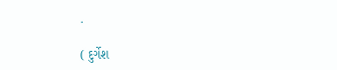.

( દુર્ગેશ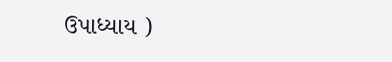ઉપાધ્યાય )